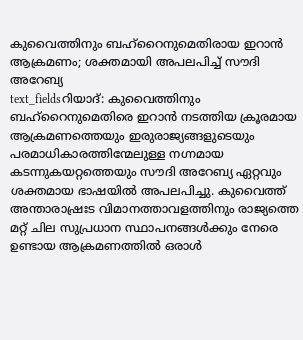കുവൈത്തിനും ബഹ്റൈനുമെതിരായ ഇറാൻ ആക്രമണം; ശക്തമായി അപലപിച്ച് സൗദി അറേബ്യ
text_fieldsറിയാദ്: കുവൈത്തിനും ബഹ്റൈനുമെതിരെ ഇറാൻ നടത്തിയ ക്രൂരമായ ആക്രമണത്തെയും ഇരുരാജ്യങ്ങളുടെയും പരമാധികാരത്തിന്മേലുള്ള നഗ്നമായ കടന്നുകയറ്റത്തെയും സൗദി അറേബ്യ ഏറ്റവും ശക്തമായ ഭാഷയിൽ അപലപിച്ചു. കുവൈത്ത് അന്താരാഷ്രഃട വിമാനത്താവളത്തിനും രാജ്യത്തെ മറ്റ് ചില സുപ്രധാന സ്ഥാപനങ്ങൾക്കും നേരെ ഉണ്ടായ ആക്രമണത്തിൽ ഒരാൾ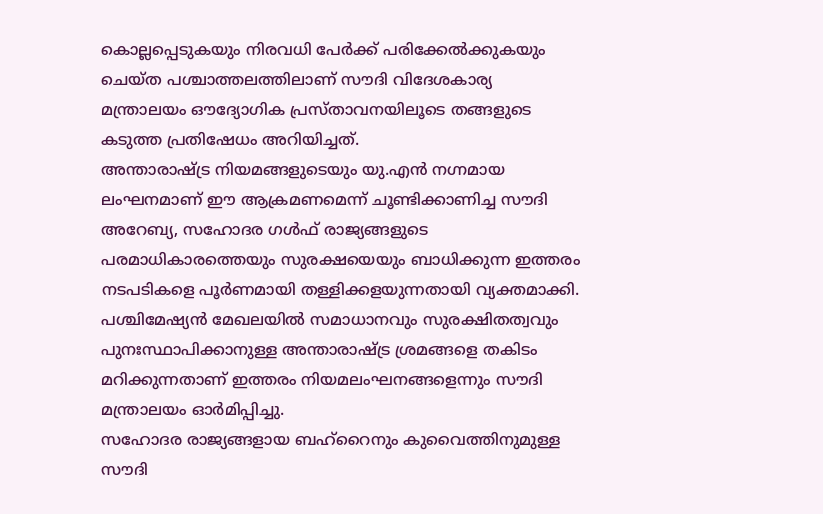കൊല്ലപ്പെടുകയും നിരവധി പേർക്ക് പരിക്കേൽക്കുകയും ചെയ്ത പശ്ചാത്തലത്തിലാണ് സൗദി വിദേശകാര്യ മന്ത്രാലയം ഔദ്യോഗിക പ്രസ്താവനയിലൂടെ തങ്ങളുടെ കടുത്ത പ്രതിഷേധം അറിയിച്ചത്.
അന്താരാഷ്ട്ര നിയമങ്ങളുടെയും യു.എൻ നഗ്നമായ ലംഘനമാണ് ഈ ആക്രമണമെന്ന് ചൂണ്ടിക്കാണിച്ച സൗദി അറേബ്യ, സഹോദര ഗൾഫ് രാജ്യങ്ങളുടെ പരമാധികാരത്തെയും സുരക്ഷയെയും ബാധിക്കുന്ന ഇത്തരം നടപടികളെ പൂർണമായി തള്ളിക്കളയുന്നതായി വ്യക്തമാക്കി. പശ്ചിമേഷ്യൻ മേഖലയിൽ സമാധാനവും സുരക്ഷിതത്വവും പുനഃസ്ഥാപിക്കാനുള്ള അന്താരാഷ്ട്ര ശ്രമങ്ങളെ തകിടം മറിക്കുന്നതാണ് ഇത്തരം നിയമലംഘനങ്ങളെന്നും സൗദി മന്ത്രാലയം ഓർമിപ്പിച്ചു.
സഹോദര രാജ്യങ്ങളായ ബഹ്റൈനും കുവൈത്തിനുമുള്ള സൗദി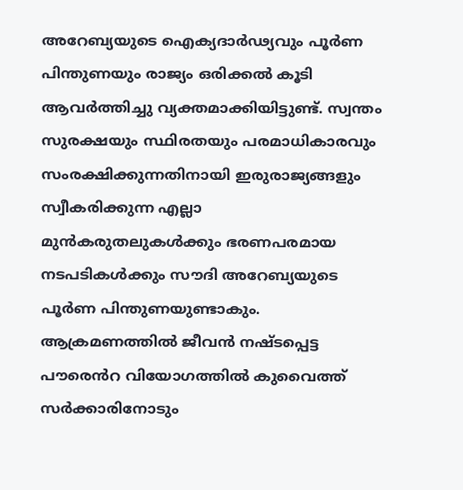അറേബ്യയുടെ ഐക്യദാർഢ്യവും പൂർണ പിന്തുണയും രാജ്യം ഒരിക്കൽ കൂടി ആവർത്തിച്ചു വ്യക്തമാക്കിയിട്ടുണ്ട്. സ്വന്തം സുരക്ഷയും സ്ഥിരതയും പരമാധികാരവും സംരക്ഷിക്കുന്നതിനായി ഇരുരാജ്യങ്ങളും സ്വീകരിക്കുന്ന എല്ലാ മുൻകരുതലുകൾക്കും ഭരണപരമായ നടപടികൾക്കും സൗദി അറേബ്യയുടെ പൂർണ പിന്തുണയുണ്ടാകും.
ആക്രമണത്തിൽ ജീവൻ നഷ്ടപ്പെട്ട പൗരെൻറ വിയോഗത്തിൽ കുവൈത്ത് സർക്കാരിനോടും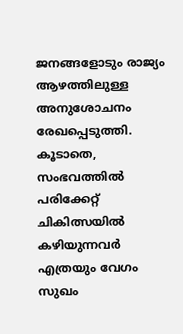ജനങ്ങളോടും രാജ്യം ആഴത്തിലുള്ള അനുശോചനം രേഖപ്പെടുത്തി. കൂടാതെ, സംഭവത്തിൽ പരിക്കേറ്റ് ചികിത്സയിൽ കഴിയുന്നവർ എത്രയും വേഗം സുഖം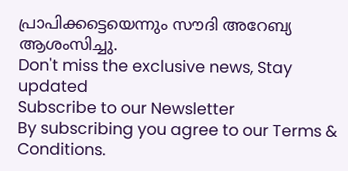പ്രാപിക്കട്ടെയെന്നും സൗദി അറേബ്യ ആശംസിച്ചു.
Don't miss the exclusive news, Stay updated
Subscribe to our Newsletter
By subscribing you agree to our Terms & Conditions.